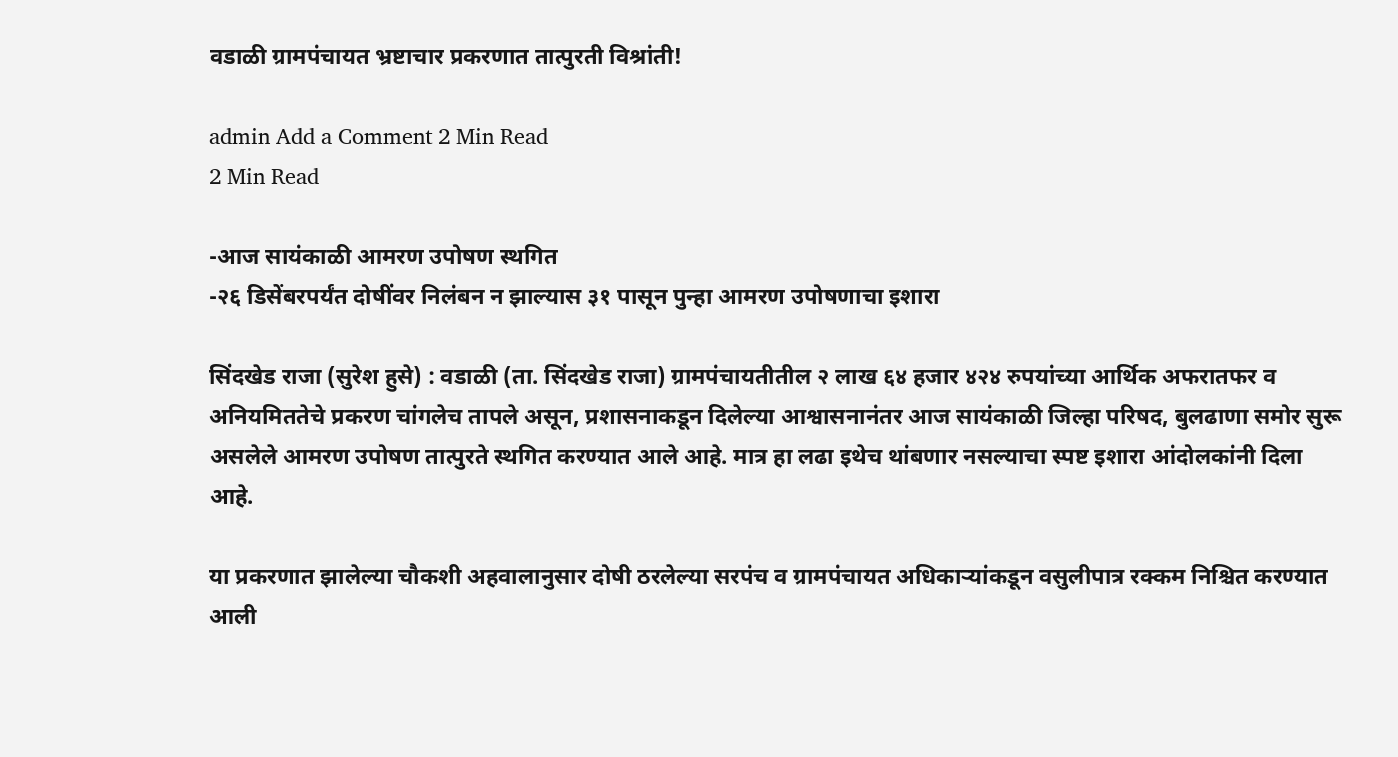वडाळी ग्रामपंचायत भ्रष्टाचार प्रकरणात तात्पुरती विश्रांती!

admin Add a Comment 2 Min Read
2 Min Read

-आज सायंकाळी आमरण उपोषण स्थगित
-२६ डिसेंबरपर्यंत दोषींवर निलंबन न झाल्यास ३१ पासून पुन्हा आमरण उपोषणाचा इशारा

सिंदखेड राजा (सुरेश हुसे) : वडाळी (ता. सिंदखेड राजा) ग्रामपंचायतीतील २ लाख ६४ हजार ४२४ रुपयांच्या आर्थिक अफरातफर व अनियमिततेचे प्रकरण चांगलेच तापले असून, प्रशासनाकडून दिलेल्या आश्वासनानंतर आज सायंकाळी जिल्हा परिषद, बुलढाणा समोर सुरू असलेले आमरण उपोषण तात्पुरते स्थगित करण्यात आले आहे. मात्र हा लढा इथेच थांबणार नसल्याचा स्पष्ट इशारा आंदोलकांनी दिला आहे.

या प्रकरणात झालेल्या चौकशी अहवालानुसार दोषी ठरलेल्या सरपंच व ग्रामपंचायत अधिकाऱ्यांकडून वसुलीपात्र रक्कम निश्चित करण्यात आली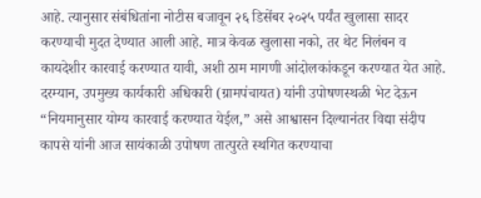आहे. त्यानुसार संबंधितांना नोटीस बजावून २६ डिसेंबर २०२५ पर्यंत खुलासा सादर करण्याची मुदत देण्यात आली आहे. मात्र केवळ खुलासा नको, तर थेट निलंबन व कायदेशीर कारवाई करण्यात यावी, अशी ठाम मागणी आंदोलकांकडून करण्यात येत आहे. दरम्यान, उपमुख्य कार्यकारी अधिकारी (ग्रामपंचायत) यांनी उपोषणस्थळी भेट देऊन “नियमानुसार योग्य कारवाई करण्यात येईल,” असे आश्वासन दिल्यानंतर विद्या संदीप कापसे यांनी आज सायंकाळी उपोषण तात्पुरते स्थगित करण्याचा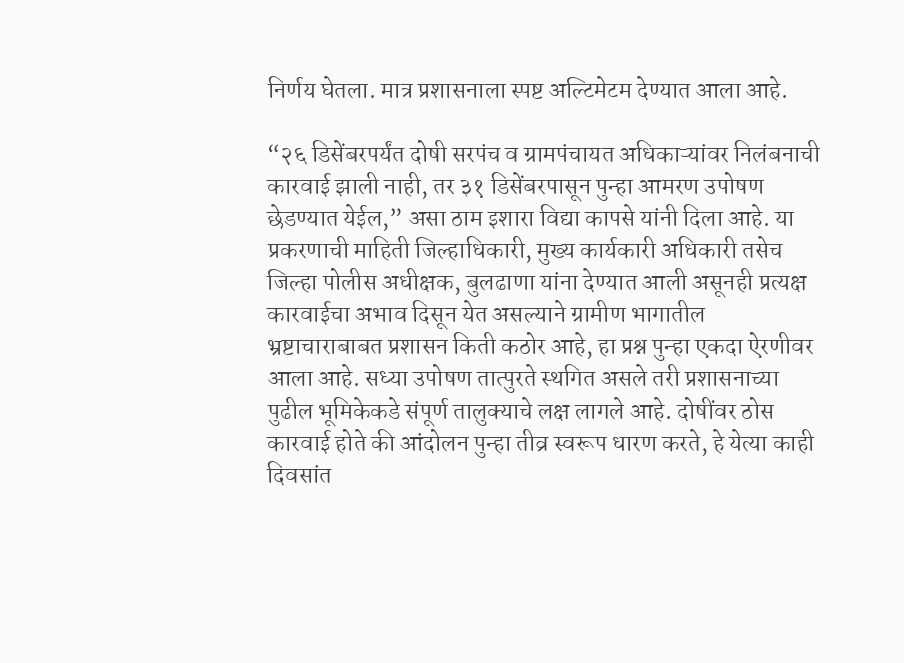निर्णय घेतला. मात्र प्रशासनाला स्पष्ट अल्टिमेटम देण्यात आला आहे.

“२६ डिसेंबरपर्यंत दोषी सरपंच व ग्रामपंचायत अधिकाऱ्यांवर निलंबनाची कारवाई झाली नाही, तर ३१ डिसेंबरपासून पुन्हा आमरण उपोषण छेडण्यात येईल,” असा ठाम इशारा विद्या कापसे यांनी दिला आहे. या प्रकरणाची माहिती जिल्हाधिकारी, मुख्य कार्यकारी अधिकारी तसेच जिल्हा पोलीस अधीक्षक, बुलढाणा यांना देण्यात आली असूनही प्रत्यक्ष कारवाईचा अभाव दिसून येत असल्याने ग्रामीण भागातील भ्रष्टाचाराबाबत प्रशासन किती कठोर आहे, हा प्रश्न पुन्हा एकदा ऐरणीवर आला आहे. सध्या उपोषण तात्पुरते स्थगित असले तरी प्रशासनाच्या पुढील भूमिकेकडे संपूर्ण तालुक्याचे लक्ष लागले आहे. दोषींवर ठोस कारवाई होते की आंदोलन पुन्हा तीव्र स्वरूप धारण करते, हे येत्या काही दिवसांत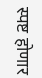स्पष्ट होणार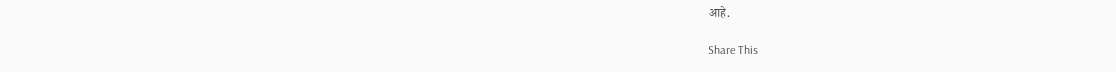आहे.

Share This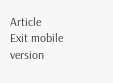Article
Exit mobile version